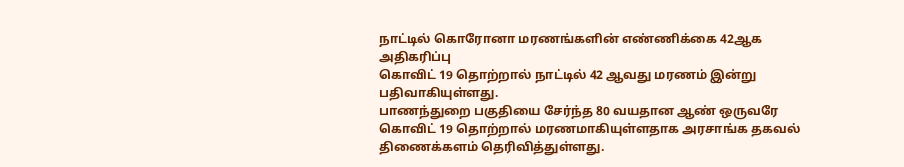நாட்டில் கொரோனா மரணங்களின் எண்ணிக்கை 42ஆக அதிகரிப்பு
கொவிட் 19 தொற்றால் நாட்டில் 42 ஆவது மரணம் இன்று பதிவாகியுள்ளது.
பாணந்துறை பகுதியை சேர்ந்த 80 வயதான ஆண் ஒருவரே கொவிட் 19 தொற்றால் மரணமாகியுள்ளதாக அரசாங்க தகவல் திணைக்களம் தெரிவித்துள்ளது.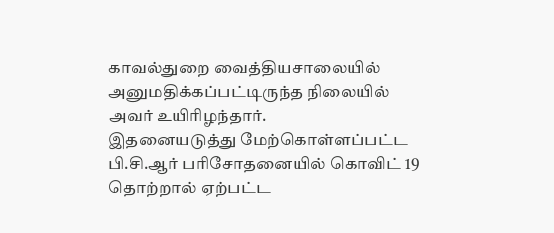காவல்துறை வைத்தியசாலையில் அனுமதிக்கப்பட்டிருந்த நிலையில் அவர் உயிரிழந்தார்.
இதனையடுத்து மேற்கொள்ளப்பட்ட பி.சி.ஆர் பரிசோதனையில் கொவிட் 19 தொற்றால் ஏற்பட்ட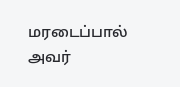மரடைப்பால் அவர்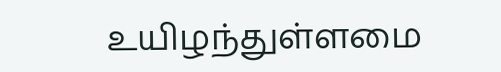உயிழந்துள்ளமை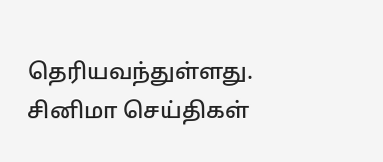தெரியவந்துள்ளது.
சினிமா செய்திகள்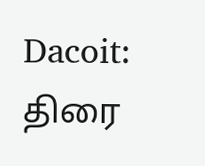Dacoit: திரை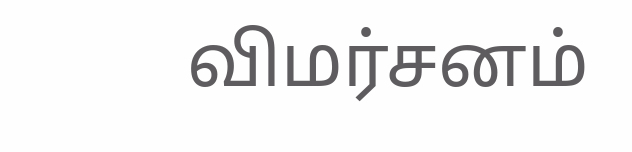விமர்சனம்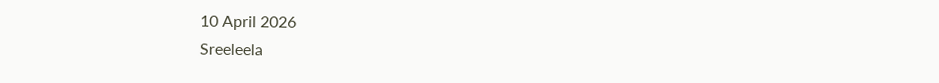10 April 2026
Sreeleela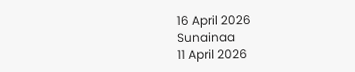16 April 2026
Sunainaa
11 April 2026